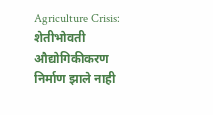Agriculture Crisis: शेतीभोवती औद्योगिकीकरण निर्माण झाले नाही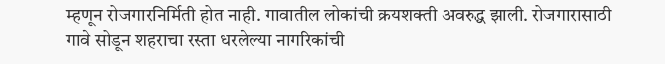म्हणून रोजगारनिर्मिती होत नाही. गावातील लोकांची क्रयशक्ती अवरुद्ध झाली. रोजगारासाठी गावे सोडून शहराचा रस्ता धरलेल्या नागरिकांची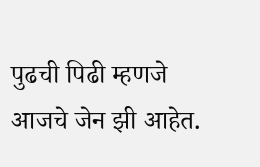पुढची पिढी म्हणजे आजचे जेन झी आहेत.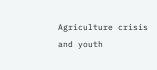Agriculture crisis and youth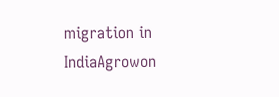migration in IndiaAgrowon